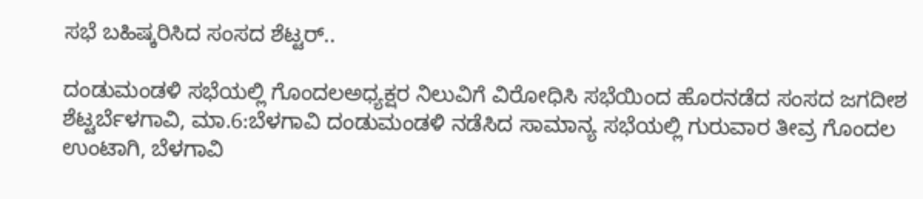ಸಭೆ ಬಹಿಷ್ಕರಿಸಿದ ಸಂಸದ ಶೆಟ್ಟರ್..

ದಂಡುಮಂಡಳಿ ಸಭೆಯಲ್ಲಿ ಗೊಂದಲಅಧ್ಯಕ್ಷರ ನಿಲುವಿಗೆ ವಿರೋಧಿಸಿ ಸಭೆಯಿಂದ ಹೊರನಡೆದ ಸಂಸದ ಜಗದೀಶ ಶೆಟ್ಟರ್ಬೆಳಗಾವಿ, ಮಾ.6:ಬೆಳಗಾವಿ ದಂಡುಮಂಡಳಿ ನಡೆಸಿದ ಸಾಮಾನ್ಯ ಸಭೆಯಲ್ಲಿ ಗುರುವಾರ ತೀವ್ರ ಗೊಂದಲ ಉಂಟಾಗಿ, ಬೆಳಗಾವಿ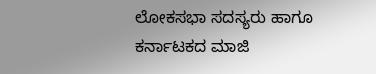ಲೋಕಸಭಾ ಸದಸ್ಯರು ಹಾಗೂ ಕರ್ನಾಟಕದ ಮಾಜಿ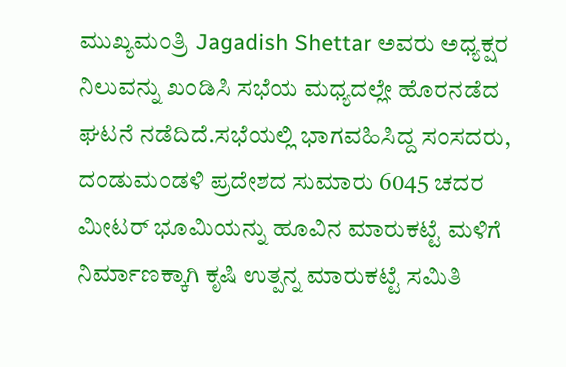ಮುಖ್ಯಮಂತ್ರಿ Jagadish Shettar ಅವರು ಅಧ್ಯಕ್ಷರ ನಿಲುವನ್ನು ಖಂಡಿಸಿ ಸಭೆಯ ಮಧ್ಯದಲ್ಲೇ ಹೊರನಡೆದ ಘಟನೆ ನಡೆದಿದೆ.ಸಭೆಯಲ್ಲಿ ಭಾಗವಹಿಸಿದ್ದ ಸಂಸದರು, ದಂಡುಮಂಡಳಿ ಪ್ರದೇಶದ ಸುಮಾರು 6045 ಚದರ ಮೀಟರ್ ಭೂಮಿಯನ್ನು ಹೂವಿನ ಮಾರುಕಟ್ಟೆ ಮಳಿಗೆ ನಿರ್ಮಾಣಕ್ಕಾಗಿ ಕೃಷಿ ಉತ್ಪನ್ನ ಮಾರುಕಟ್ಟೆ ಸಮಿತಿ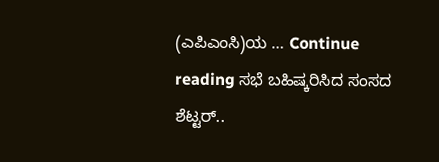(ಎಪಿಎಂಸಿ)ಯ … Continue reading ಸಭೆ ಬಹಿಷ್ಕರಿಸಿದ ಸಂಸದ ಶೆಟ್ಟರ್..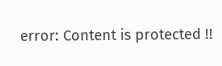error: Content is protected !!